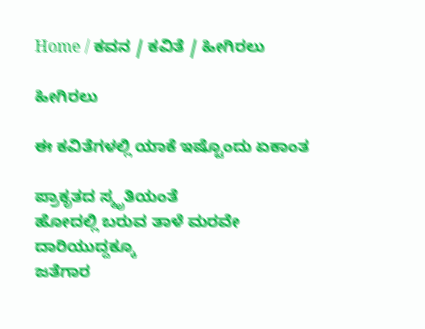Home / ಕವನ / ಕವಿತೆ / ಹೀಗಿರಲು

ಹೀಗಿರಲು

ಈ ಕವಿತೆಗಳಲ್ಲಿ ಯಾಕೆ ಇಷ್ಟೊಂದು ಏಕಾಂತ

ಪ್ರಾಕೃತದ ಸ್ಮೃತಿಯಂತೆ
ಹೋದಲ್ಲಿ ಬರುವ ತಾಳೆ ಮರವೇ
ದಾರಿಯುದ್ದಕ್ಕೂ
ಜತೆಗಾರ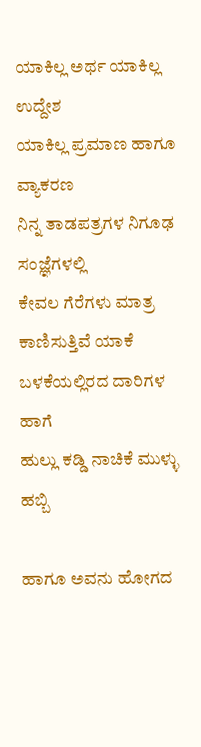ಯಾಕಿಲ್ಲ ಅರ್ಥ ಯಾಕಿಲ್ಲ ಉದ್ದೇಶ
ಯಾಕಿಲ್ಲ ಪ್ರಮಾಣ ಹಾಗೂ ವ್ಯಾಕರಣ
ನಿನ್ನ ತಾಡಪತ್ರಗಳ ನಿಗೂಢ ಸಂಜ್ಞೆಗಳಲ್ಲಿ
ಕೇವಲ ಗೆರೆಗಳು ಮಾತ್ರ ಕಾಣಿಸುತ್ತಿವೆ ಯಾಕೆ
ಬಳಕೆಯಲ್ಲಿರದ ದಾರಿಗಳ ಹಾಗೆ
ಹುಲ್ಲು ಕಡ್ಡಿ ನಾಚಿಕೆ ಮುಳ್ಳು ಹಬ್ಬಿ

ಹಾಗೂ ಅವನು ಹೋಗದ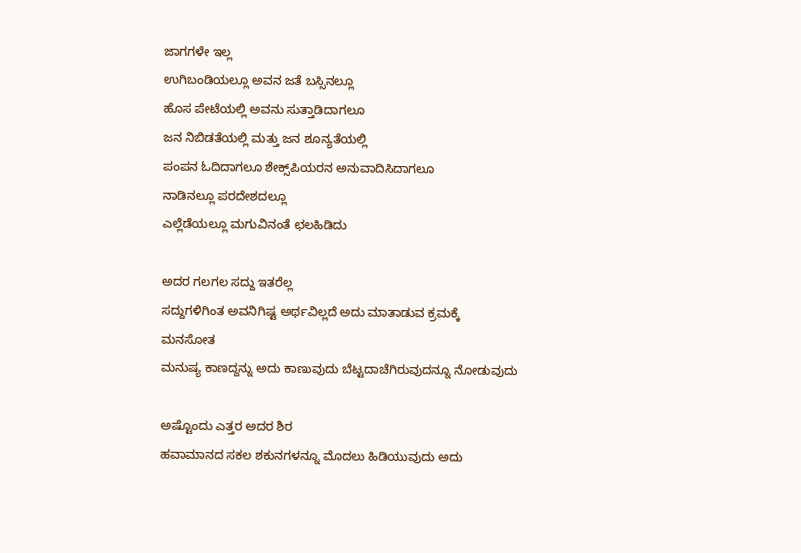ಜಾಗಗಳೇ ಇಲ್ಲ
ಉಗಿಬಂಡಿಯಲ್ಲೂ ಅವನ ಜತೆ ಬಸ್ಸಿನಲ್ಲೂ
ಹೊಸ ಪೇಟೆಯಲ್ಲಿ ಅವನು ಸುತ್ತಾಡಿದಾಗಲೂ
ಜನ ನಿಬಿಡತೆಯಲ್ಲಿ ಮತ್ತು ಜನ ಶೂನ್ಯತೆಯಲ್ಲಿ
ಪಂಪನ ಓದಿದಾಗಲೂ ಶೇಕ್ಸ್‌ಪಿಯರನ ಅನುವಾದಿಸಿದಾಗಲೂ
ನಾಡಿನಲ್ಲೂ ಪರದೇಶದಲ್ಲೂ
ಎಲ್ಲೆಡೆಯಲ್ಲೂ ಮಗುವಿನಂತೆ ಛಲಹಿಡಿದು

ಅದರ ಗಲಗಲ ಸದ್ದು ಇತರೆಲ್ಲ
ಸದ್ದುಗಳಿಗಿಂತ ಅವನಿಗಿಷ್ಟ ಅರ್ಥವಿಲ್ಲದೆ ಅದು ಮಾತಾಡುವ ಕ್ರಮಕ್ಕೆ
ಮನಸೋತ
ಮನುಷ್ಯ ಕಾಣದ್ದನ್ನು ಅದು ಕಾಣುವುದು ಬೆಟ್ಟದಾಚೆಗಿರುವುದನ್ನೂ ನೋಡುವುದು

ಅಷ್ಟೊಂದು ಎತ್ತರ ಅದರ ಶಿರ
ಹವಾಮಾನದ ಸಕಲ ಶಕುನಗಳನ್ನೂ ಮೊದಲು ಹಿಡಿಯುವುದು ಅದು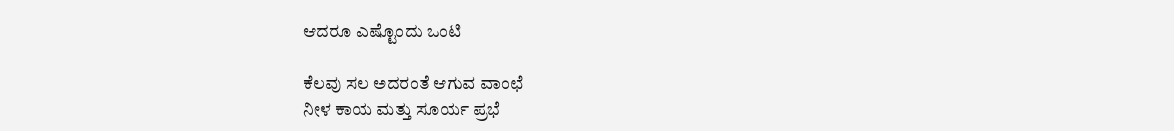ಆದರೂ ಎಷ್ಟೊಂದು ಒಂಟಿ

ಕೆಲವು ಸಲ ಅದರಂತೆ ಆಗುವ ವಾಂಛೆ
ನೀಳ ಕಾಯ ಮತ್ತು ಸೂರ್ಯ ಪ್ರಭೆ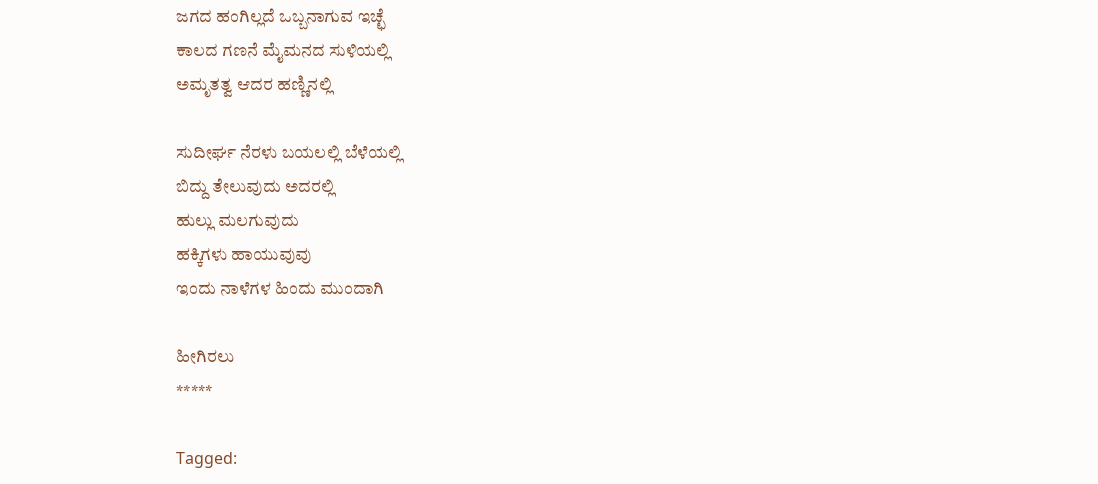ಜಗದ ಹಂಗಿಲ್ಲದೆ ಒಬ್ಬನಾಗುವ ಇಚ್ಛೆ
ಕಾಲದ ಗಣನೆ ಮೈಮನದ ಸುಳಿಯಲ್ಲಿ
ಅಮೃತತ್ವ ಆದರ ಹಣ್ಣಿನಲ್ಲಿ

ಸುದೀರ್ಘ ನೆರಳು ಬಯಲಲ್ಲಿ ಬೆಳೆಯಲ್ಲಿ
ಬಿದ್ದು ತೇಲುವುದು ಅದರಲ್ಲಿ
ಹುಲ್ಲು ಮಲಗುವುದು
ಹಕ್ಕಿಗಳು ಹಾಯುವುವು
ಇಂದು ನಾಳೆಗಳ ಹಿಂದು ಮುಂದಾಗಿ

ಹೀಗಿರಲು
*****

Tagged: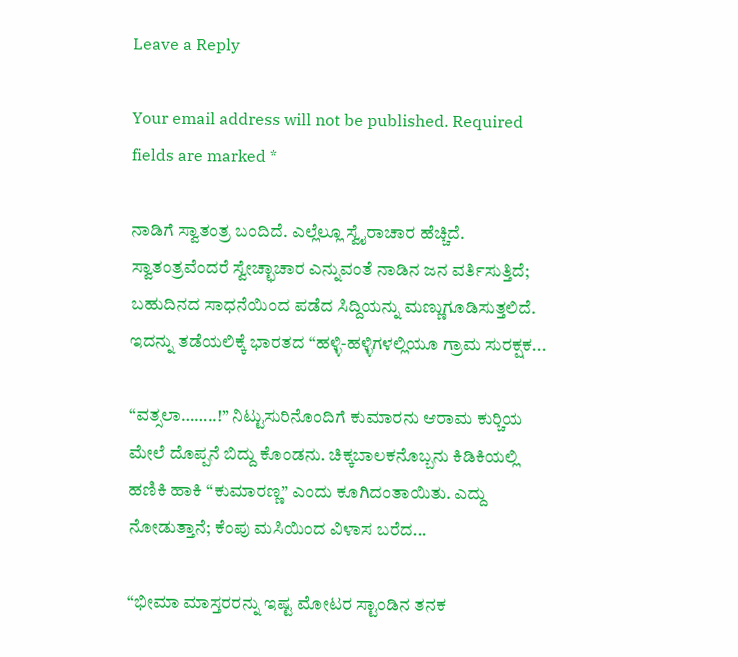Leave a Reply

Your email address will not be published. Required fields are marked *

ನಾಡಿಗೆ ಸ್ವಾತಂತ್ರ ಬಂದಿದೆ. ಎಲ್ಲೆಲ್ಲೂ ಸ್ವೈರಾಚಾರ ಹೆಚ್ಚಿದೆ. ಸ್ವಾತಂತ್ರವೆಂದರೆ ಸ್ವೇಚ್ಛಾಚಾರ ಎನ್ನುವಂತೆ ನಾಡಿನ ಜನ ವರ್ತಿಸುತ್ತಿದೆ; ಬಹುದಿನದ ಸಾಧನೆಯಿಂದ ಪಡೆದ ಸಿದ್ದಿಯನ್ನು ಮಣ್ಣುಗೂಡಿಸುತ್ತಲಿದೆ. ಇದನ್ನು ತಡೆಯಲಿಕ್ಕೆ ಭಾರತದ “ಹಳ್ಳಿ-ಹಳ್ಳಿಗಳಲ್ಲಿಯೂ ಗ್ರಾಮ ಸುರಕ್ಷಕ...

“ವತ್ಸಲಾ……..!” ನಿಟ್ಟುಸುರಿನೊಂದಿಗೆ ಕುಮಾರನು ಆರಾಮ ಕುರ್‍ಚಿಯ ಮೇಲೆ ದೊಪ್ಪನೆ ಬಿದ್ದು ಕೊಂಡನು. ಚಿಕ್ಕಬಾಲಕನೊಬ್ಬನು ಕಿಡಿಕಿಯಲ್ಲಿ ಹಣಿಕಿ ಹಾಕಿ “ಕುಮಾರಣ್ಣ” ಎಂದು ಕೂಗಿದಂತಾಯಿತು. ಎದ್ದು ನೋಡುತ್ತಾನೆ; ಕೆಂಪು ಮಸಿಯಿಂದ ವಿಳಾಸ ಬರೆದ...

“ಭೀಮಾ ಮಾಸ್ತರರನ್ನು ಇಷ್ಟ ಮೋಟರ ಸ್ಟಾಂಡಿನ ತನಕ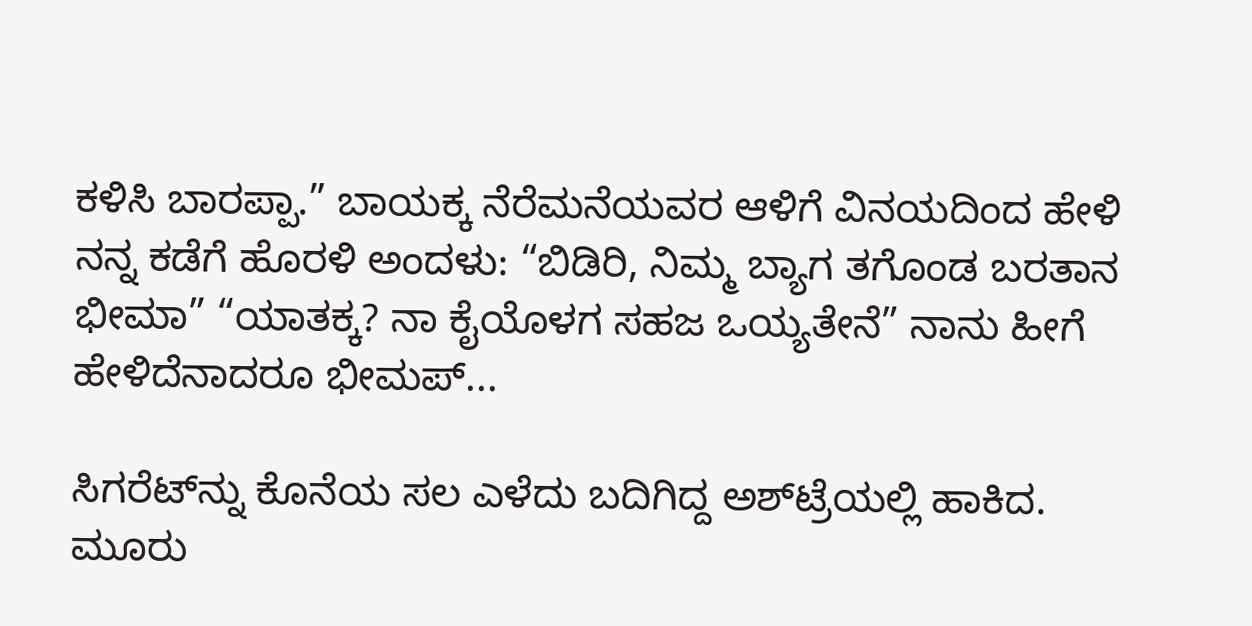ಕಳಿಸಿ ಬಾರಪ್ಪಾ.” ಬಾಯಕ್ಕ ನೆರೆಮನೆಯವರ ಆಳಿಗೆ ವಿನಯದಿಂದ ಹೇಳಿ ನನ್ನ ಕಡೆಗೆ ಹೊರಳಿ ಅಂದಳು: “ಬಿಡಿರಿ, ನಿಮ್ಮ ಬ್ಯಾಗ ತಗೊಂಡ ಬರತಾನ ಭೀಮಾ” “ಯಾತಕ್ಕ? ನಾ ಕೈಯೊಳಗ ಸಹಜ ಒಯ್ಯತೇನೆ” ನಾನು ಹೀಗೆ ಹೇಳಿದೆನಾದರೂ ಭೀಮಪ್...

ಸಿಗರೆಟ್‌ನ್ನು ಕೊನೆಯ ಸಲ ಎಳೆದು ಬದಿಗಿದ್ದ ಅಶ್‌ಟ್ರೆಯಲ್ಲಿ ಹಾಕಿದ. ಮೂರು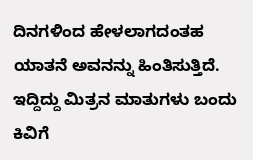ದಿನಗಳಿಂದ ಹೇಳಲಾಗದಂತಹ ಯಾತನೆ ಅವನನ್ನು ಹಿಂತಿಸುತ್ತಿದೆ. ಇದ್ದಿದ್ದು ಮಿತ್ರನ ಮಾತುಗಳು ಬಂದು ಕಿವಿಗೆ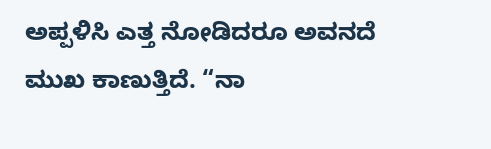ಅಪ್ಪಳಿಸಿ ಎತ್ತ ನೋಡಿದರೂ ಅವನದೆ ಮುಖ ಕಾಣುತ್ತಿದೆ. “ನಾ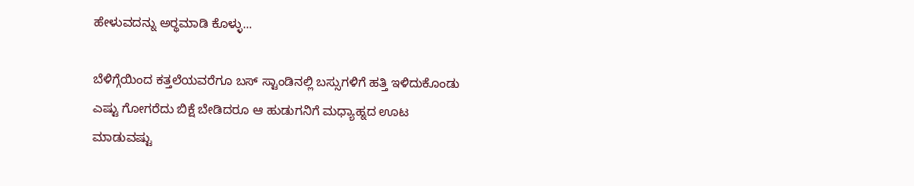ಹೇಳುವದನ್ನು ಅರ್‍ಥಮಾಡಿ ಕೊಳ್ಳು...

ಬೆಳಿಗ್ಗೆಯಿಂದ ಕತ್ತಲೆಯವರೆಗೂ ಬಸ್ ಸ್ಟಾಂಡಿನಲ್ಲಿ ಬಸ್ಸುಗಳಿಗೆ ಹತ್ತಿ ಇಳಿದುಕೊಂಡು ಎಷ್ಟು ಗೋಗರೆದು ಬಿಕ್ಷೆ ಬೇಡಿದರೂ ಆ ಹುಡುಗನಿಗೆ ಮಧ್ಯಾಹ್ನದ ಊಟ ಮಾಡುವಷ್ಟು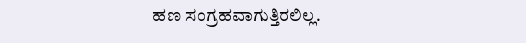ಹಣ ಸಂಗ್ರಹವಾಗುತ್ತಿರಲಿಲ್ಲ.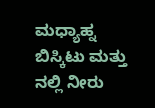ಮಧ್ಯಾಹ್ನ ಬಿಸ್ಕಿಟು ಮತ್ತು ನಲ್ಲಿ ನೀರು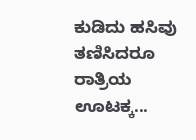ಕುಡಿದು ಹಸಿವು ತಣಿಸಿದರೂ ರಾತ್ರಿಯ ಊಟಕ್ಕ...